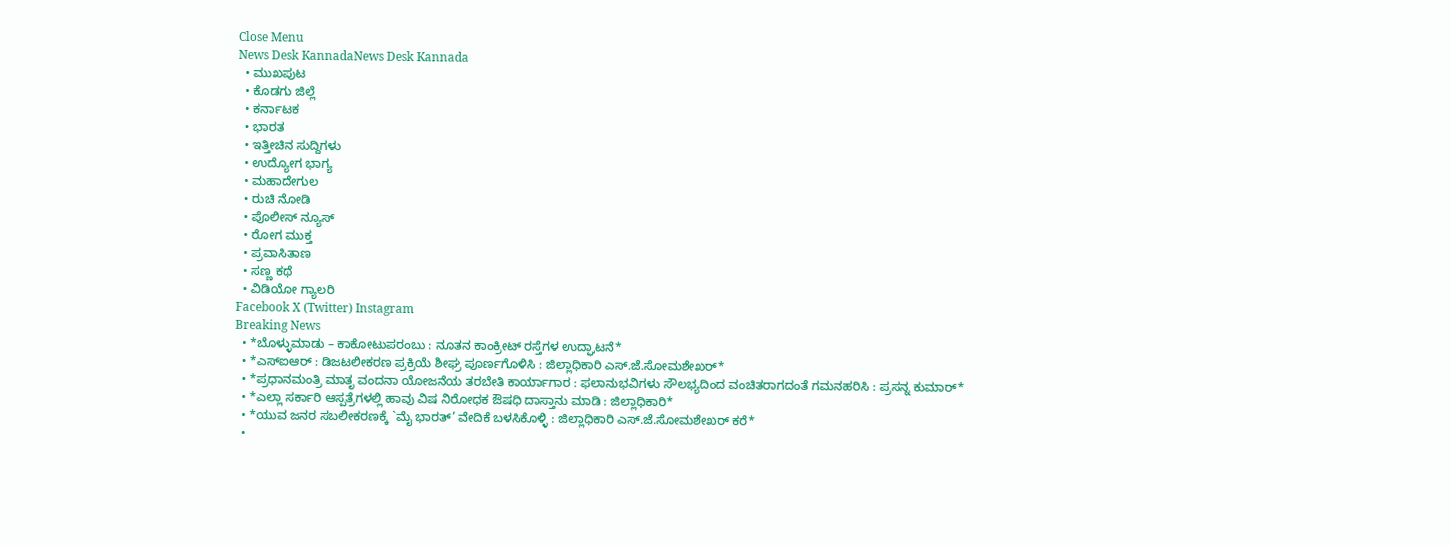Close Menu
News Desk KannadaNews Desk Kannada
  • ಮುಖಪುಟ
  • ಕೊಡಗು ಜಿಲ್ಲೆ
  • ಕರ್ನಾಟಕ
  • ಭಾರತ
  • ಇತ್ತೀಚಿನ ಸುದ್ದಿಗಳು
  • ಉದ್ಯೋಗ ಭಾಗ್ಯ
  • ಮಹಾದೇಗುಲ
  • ರುಚಿ ನೋಡಿ
  • ಪೊಲೀಸ್ ನ್ಯೂಸ್
  • ರೋಗ ಮುಕ್ತ
  • ಪ್ರವಾಸಿತಾಣ
  • ಸಣ್ಣ ಕಥೆ
  • ವಿಡಿಯೋ ಗ್ಯಾಲರಿ
Facebook X (Twitter) Instagram
Breaking News
  • *ಬೊಳ್ಳುಮಾಡು – ಕಾಕೋಟುಪರಂಬು : ನೂತನ ಕಾಂಕ್ರೀಟ್ ರಸ್ತೆಗಳ ಉದ್ಘಾಟನೆ*
  • *ಎಸ್‍ಐಆರ್ : ಡಿಜಟಲೀಕರಣ ಪ್ರಕ್ರಿಯೆ ಶೀಘ್ರ ಪೂರ್ಣಗೊಳಿಸಿ : ಜಿಲ್ಲಾಧಿಕಾರಿ ಎಸ್.ಜೆ.ಸೋಮಶೇಖರ್*
  • *ಪ್ರಧಾನಮಂತ್ರಿ ಮಾತೃ ವಂದನಾ ಯೋಜನೆಯ ತರಬೇತಿ ಕಾರ್ಯಾಗಾರ : ಫಲಾನುಭವಿಗಳು ಸೌಲಭ್ಯದಿಂದ ವಂಚಿತರಾಗದಂತೆ ಗಮನಹರಿಸಿ : ಪ್ರಸನ್ನ ಕುಮಾರ್*
  • *ಎಲ್ಲಾ ಸರ್ಕಾರಿ ಆಸ್ಪತ್ರೆಗಳಲ್ಲಿ ಹಾವು ವಿಷ ನಿರೋಧಕ ಔಷಧಿ ದಾಸ್ತಾನು ಮಾಡಿ : ಜಿಲ್ಲಾಧಿಕಾರಿ*
  • *ಯುವ ಜನರ ಸಬಲೀಕರಣಕ್ಕೆ `ಮೈ ಭಾರತ್’ ವೇದಿಕೆ ಬಳಸಿಕೊಳ್ಳಿ : ಜಿಲ್ಲಾಧಿಕಾರಿ ಎಸ್.ಜೆ.ಸೋಮಶೇಖರ್ ಕರೆ*
  •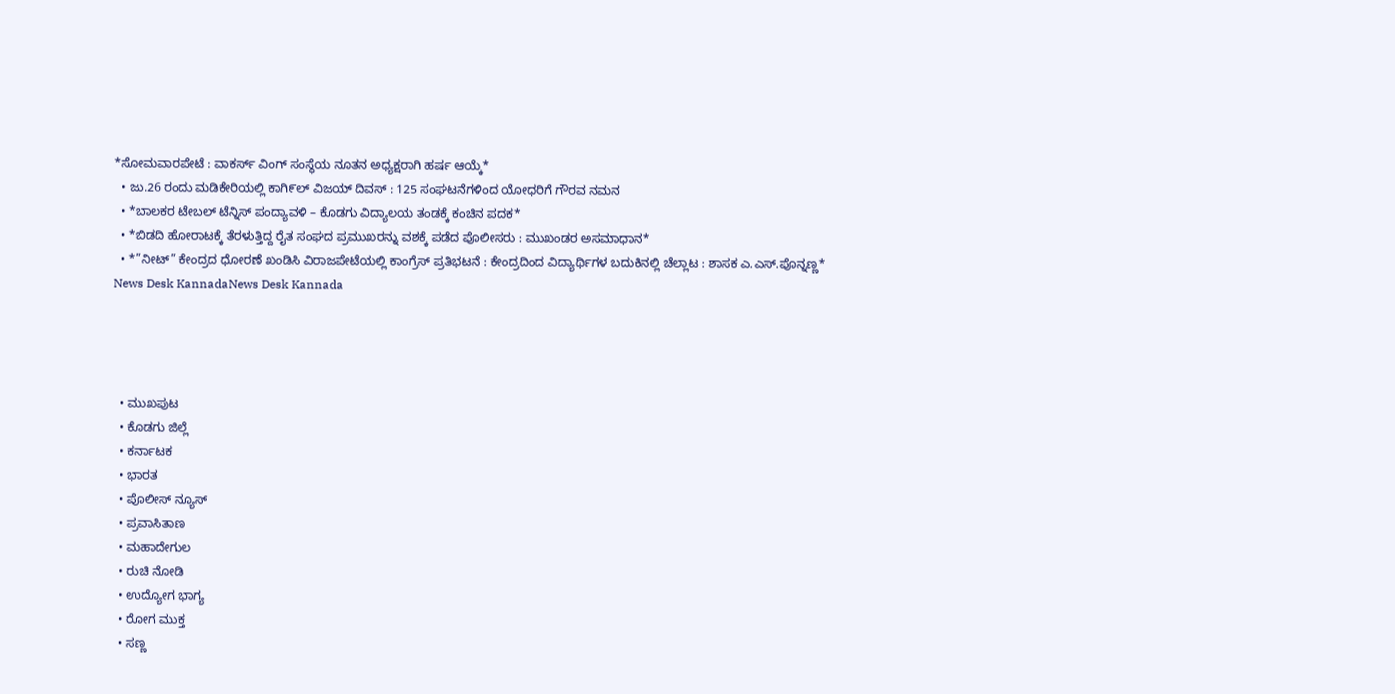*ಸೋಮವಾರಪೇಟೆ : ವಾಕರ್ಸ್ ವಿಂಗ್ ಸಂಸ್ಥೆಯ ನೂತನ ಅಧ್ಯಕ್ಷರಾಗಿ ಹರ್ಷ ಆಯ್ಕೆ*
  • ಜು.26 ರಂದು ಮಡಿಕೇರಿಯಲ್ಲಿ ಕಾಗಿ೯ಲ್ ವಿಜಯ್ ದಿವಸ್ : 125 ಸಂಘಟನೆಗಳಿಂದ ಯೋಧರಿಗೆ ಗೌರವ ನಮನ
  • *ಬಾಲಕರ ಟೇಬಲ್ ಟೆನ್ನಿಸ್ ಪಂದ್ಯಾವಳಿ – ಕೊಡಗು ವಿದ್ಯಾಲಯ ತಂಡಕ್ಕೆ ಕಂಚಿನ ಪದಕ*
  • *ಬಿಡದಿ ಹೋರಾಟಕ್ಕೆ ತೆರಳುತ್ತಿದ್ದ ರೈತ ಸಂಘದ ಪ್ರಮುಖರನ್ನು ವಶಕ್ಕೆ ಪಡೆದ ಪೊಲೀಸರು : ಮುಖಂಡರ ಅಸಮಾಧಾನ*
  • *”ನೀಟ್” ಕೇಂದ್ರದ ಧೋರಣೆ ಖಂಡಿಸಿ ವಿರಾಜಪೇಟೆಯಲ್ಲಿ ಕಾಂಗ್ರೆಸ್ ಪ್ರತಿಭಟನೆ : ಕೇಂದ್ರದಿಂದ ವಿದ್ಯಾರ್ಥಿಗಳ ಬದುಕಿನಲ್ಲಿ ಚೆಲ್ಲಾಟ : ಶಾಸಕ ಎ.ಎಸ್.ಪೊನ್ನಣ್ಣ*
News Desk KannadaNews Desk Kannada




  • ಮುಖಪುಟ
  • ಕೊಡಗು ಜಿಲ್ಲೆ
  • ಕರ್ನಾಟಕ
  • ಭಾರತ
  • ಪೊಲೀಸ್ ನ್ಯೂಸ್
  • ಪ್ರವಾಸಿತಾಣ
  • ಮಹಾದೇಗುಲ
  • ರುಚಿ ನೋಡಿ
  • ಉದ್ಯೋಗ ಭಾಗ್ಯ
  • ರೋಗ ಮುಕ್ತ
  • ಸಣ್ಣ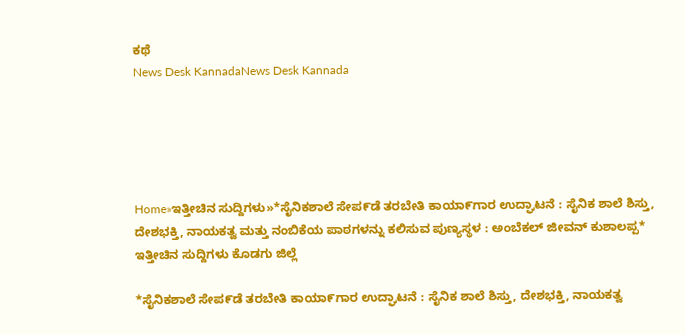ಕಥೆ
News Desk KannadaNews Desk Kannada





Home»ಇತ್ತೀಚಿನ ಸುದ್ದಿಗಳು»*ಸೈನಿಕಶಾಲೆ ಸೇಪ೯ಡೆ ತರಬೇತಿ ಕಾಯಾ೯ಗಾರ ಉದ್ಘಾಟನೆ : ಸೈನಿಕ ಶಾಲೆ ಶಿಸ್ತು, ದೇಶಭಕ್ತಿ, ನಾಯಕತ್ವ ಮತ್ತು ನಂಬಿಕೆಯ ಪಾಠಗಳನ್ನು ಕಲಿಸುವ ಪುಣ್ಯಸ್ಥಳ : ಅಂಬೆಕಲ್ ಜೀವನ್ ಕುಶಾಲಪ್ಪ*
ಇತ್ತೀಚಿನ ಸುದ್ದಿಗಳು ಕೊಡಗು ಜಿಲ್ಲೆ

*ಸೈನಿಕಶಾಲೆ ಸೇಪ೯ಡೆ ತರಬೇತಿ ಕಾಯಾ೯ಗಾರ ಉದ್ಘಾಟನೆ : ಸೈನಿಕ ಶಾಲೆ ಶಿಸ್ತು, ದೇಶಭಕ್ತಿ, ನಾಯಕತ್ವ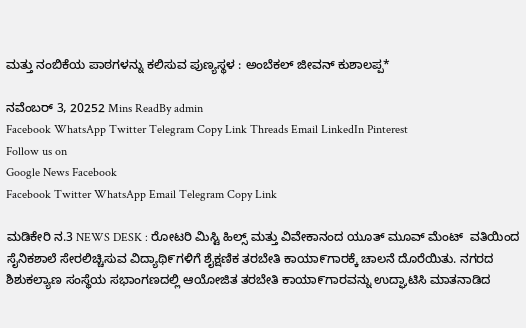ಮತ್ತು ನಂಬಿಕೆಯ ಪಾಠಗಳನ್ನು ಕಲಿಸುವ ಪುಣ್ಯಸ್ಥಳ : ಅಂಬೆಕಲ್ ಜೀವನ್ ಕುಶಾಲಪ್ಪ*

ನವೆಂಬರ್ 3, 20252 Mins ReadBy admin
Facebook WhatsApp Twitter Telegram Copy Link Threads Email LinkedIn Pinterest
Follow us on
Google News Facebook
Facebook Twitter WhatsApp Email Telegram Copy Link

ಮಡಿಕೇರಿ ನ.3 NEWS DESK : ರೋಟರಿ ಮಿಸ್ಟಿ ಹಿಲ್ಸ್ ಮತ್ತು ವಿವೇಕಾನಂದ ಯೂತ್ ಮೂವ್ ಮೆಂಟ್  ವತಿಯಿಂದ ಸೈನಿಕಶಾಲೆ ಸೇರಲಿಚ್ಚಿಸುವ ವಿದ್ಯಾಥಿ೯ಗಳಿಗೆ ಶೈಕ್ಷಣಿಕ ತರಬೇತಿ ಕಾಯಾ೯ಗಾರಕ್ಕೆ ಚಾಲನೆ ದೊರೆಯಿತು. ನಗರದ ಶಿಶುಕಲ್ಯಾಣ ಸಂಸ್ಥೆಯ ಸಭಾಂಗಣದಲ್ಲಿ ಆಯೋಜಿತ ತರಬೇತಿ ಕಾಯಾ೯ಗಾರವನ್ನು ಉದ್ಘಾಟಿಸಿ ಮಾತನಾಡಿದ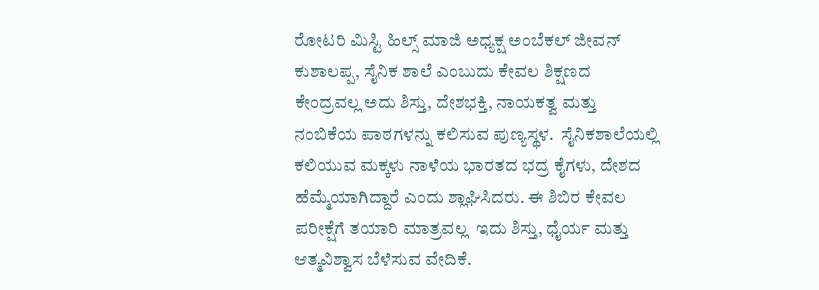ರೋಟರಿ ಮಿಸ್ಟಿ ಹಿಲ್ಸ್ ಮಾಜಿ ಅಧ್ಯಕ್ಷ ಅಂಬೆಕಲ್ ಜೀವನ್ ಕುಶಾಲಪ್ಪ, ಸೈನಿಕ ಶಾಲೆ ಎಂಬುದು ಕೇವಲ ಶಿಕ್ಷಣದ ಕೇಂದ್ರವಲ್ಲ ಅದು ಶಿಸ್ತು, ದೇಶಭಕ್ತಿ, ನಾಯಕತ್ವ ಮತ್ತು ನಂಬಿಕೆಯ ಪಾಠಗಳನ್ನು ಕಲಿಸುವ ಪುಣ್ಯಸ್ಥಳ.  ಸೈನಿಕಶಾಲೆಯಲ್ಲಿ  ಕಲಿಯುವ ಮಕ್ಕಳು ನಾಳೆಯ ಭಾರತದ ಭದ್ರ ಕೈಗಳು, ದೇಶದ ಹೆಮ್ಮೆಯಾಗಿದ್ದಾರೆ ಎಂದು ಶ್ಲಾಘಿಸಿದರು. ಈ ಶಿಬಿರ ಕೇವಲ ಪರೀಕ್ಷೆಗೆ ತಯಾರಿ ಮಾತ್ರವಲ್ಲ  ಇದು ಶಿಸ್ತು, ಧೈರ್ಯ ಮತ್ತು ಆತ್ಮವಿಶ್ವಾಸ ಬೆಳೆಸುವ ವೇದಿಕೆ.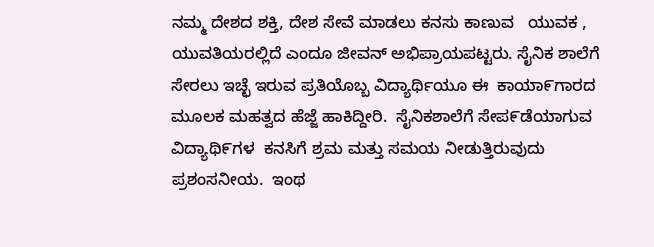ನಮ್ಮ ದೇಶದ ಶಕ್ತಿ, ದೇಶ ಸೇವೆ ಮಾಡಲು ಕನಸು ಕಾಣುವ   ಯುವಕ , ಯುವತಿಯರಲ್ಲಿದೆ ಎಂದೂ ಜೀವನ್ ಅಭಿಪ್ರಾಯಪಟ್ಟರು. ಸೈನಿಕ ಶಾಲೆಗೆ ಸೇರಲು ಇಚ್ಛೆ ಇರುವ ಪ್ರತಿಯೊಬ್ಬ ವಿದ್ಯಾರ್ಥಿಯೂ ಈ  ಕಾಯಾ೯ಗಾರದ ಮೂಲಕ ಮಹತ್ವದ ಹೆಜ್ಜೆ ಹಾಕಿದ್ದೀರಿ.  ಸೈನಿಕಶಾಲೆಗೆ ಸೇಪ೯ಡೆಯಾಗುವ ವಿದ್ಯಾಥಿ೯ಗಳ  ಕನಸಿಗೆ ಶ್ರಮ ಮತ್ತು ಸಮಯ ನೀಡುತ್ತಿರುವುದು ಪ್ರಶಂಸನೀಯ.  ಇಂಥ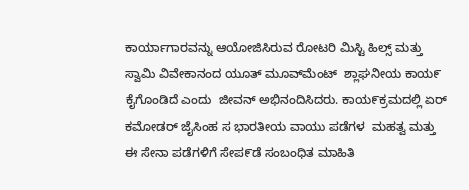ಕಾರ್ಯಾಗಾರವನ್ನು ಆಯೋಜಿಸಿರುವ ರೋಟರಿ ಮಿಸ್ಟಿ ಹಿಲ್ಸ್ ಮತ್ತು ಸ್ವಾಮಿ ವಿವೇಕಾನಂದ ಯೂತ್ ಮೂವ್‌ಮೆಂಟ್‌  ಶ್ಲಾಘನೀಯ ಕಾಯ೯ ಕೈಗೊಂಡಿದೆ ಎಂದು  ಜೀವನ್ ಅಭಿನಂದಿಸಿದರು. ಕಾಯ೯ಕ್ರಮದಲ್ಲಿ ಏರ್ ಕಮೋಡರ್ ಜೈಸಿಂಹ ಸ ಭಾರತೀಯ ವಾಯು ಪಡೆಗಳ  ಮಹತ್ವ ಮತ್ತು  ಈ ಸೇನಾ ಪಡೆಗಳಿಗೆ ಸೇಪ೯ಡೆ ಸಂಬಂಧಿತ ಮಾಹಿತಿ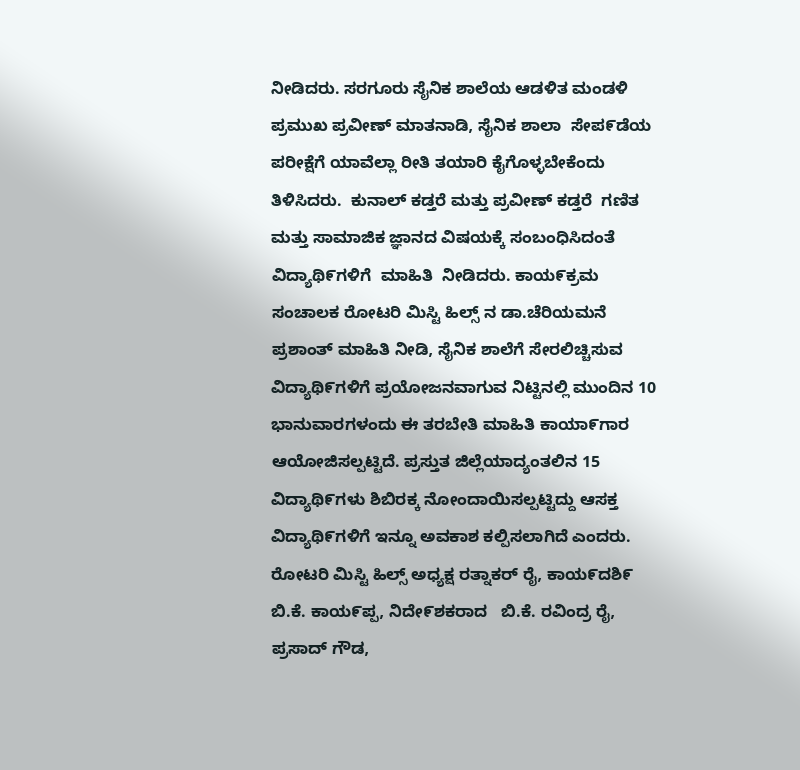ನೀಡಿದರು. ಸರಗೂರು ಸೈನಿಕ ಶಾಲೆಯ ಆಡಳಿತ ಮಂಡಳಿ ಪ್ರಮುಖ ಪ್ರವೀಣ್ ಮಾತನಾಡಿ, ಸೈನಿಕ ಶಾಲಾ  ಸೇಪ೯ಡೆಯ ಪರೀಕ್ಷೆಗೆ ಯಾವೆಲ್ಲಾ ರೀತಿ ತಯಾರಿ ಕೈಗೊಳ್ಳಬೇಕೆಂದು ತಿಳಿಸಿದರು.  ಕುನಾಲ್ ಕಡ್ತರೆ ಮತ್ತು ಪ್ರವೀಣ್ ಕಡ್ತರೆ  ಗಣಿತ ಮತ್ತು ಸಾಮಾಜಿಕ ಜ್ಞಾನದ ವಿಷಯಕ್ಕೆ ಸಂಬಂಧಿಸಿದಂತೆ ವಿದ್ಯಾಥಿ೯ಗಳಿಗೆ  ಮಾಹಿತಿ  ನೀಡಿದರು. ಕಾಯ೯ಕ್ರಮ ಸಂಚಾಲಕ ರೋಟರಿ ಮಿಸ್ಟಿ ಹಿಲ್ಸ್ ನ ಡಾ.ಚೆರಿಯಮನೆ ಪ್ರಶಾಂತ್ ಮಾಹಿತಿ ನೀಡಿ, ಸೈನಿಕ ಶಾಲೆಗೆ ಸೇರಲಿಚ್ಚಿಸುವ ವಿದ್ಯಾಥಿ೯ಗಳಿಗೆ ಪ್ರಯೋಜನವಾಗುವ ನಿಟ್ಟಿನಲ್ಲಿ ಮುಂದಿನ 10 ಭಾನುವಾರಗಳಂದು ಈ ತರಬೇತಿ ಮಾಹಿತಿ ಕಾಯಾ೯ಗಾರ ಆಯೋಜಿಸಲ್ಪಟ್ಟಿದೆ. ಪ್ರಸ್ತುತ ಜಿಲ್ಲೆಯಾದ್ಯಂತಲಿನ 15 ವಿದ್ಯಾಥಿ೯ಗಳು ಶಿಬಿರಕ್ಕ ನೋಂದಾಯಿಸಲ್ಪಟ್ಟಿದ್ದು ಆಸಕ್ತ ವಿದ್ಯಾಥಿ೯ಗಳಿಗೆ ಇನ್ನೂ ಅವಕಾಶ ಕಲ್ಪಿಸಲಾಗಿದೆ ಎಂದರು. ರೋಟರಿ ಮಿಸ್ಟಿ ಹಿಲ್ಸ್ ಅಧ್ಯಕ್ಷ ರತ್ನಾಕರ್ ರೈ, ಕಾಯ೯ದಶಿ೯ ಬಿ.ಕೆ. ಕಾಯ೯ಪ್ಪ, ನಿದೇ೯ಶಕರಾದ   ಬಿ.ಕೆ. ರವಿಂದ್ರ ರೈ, ಪ್ರಸಾದ್ ಗೌಡ,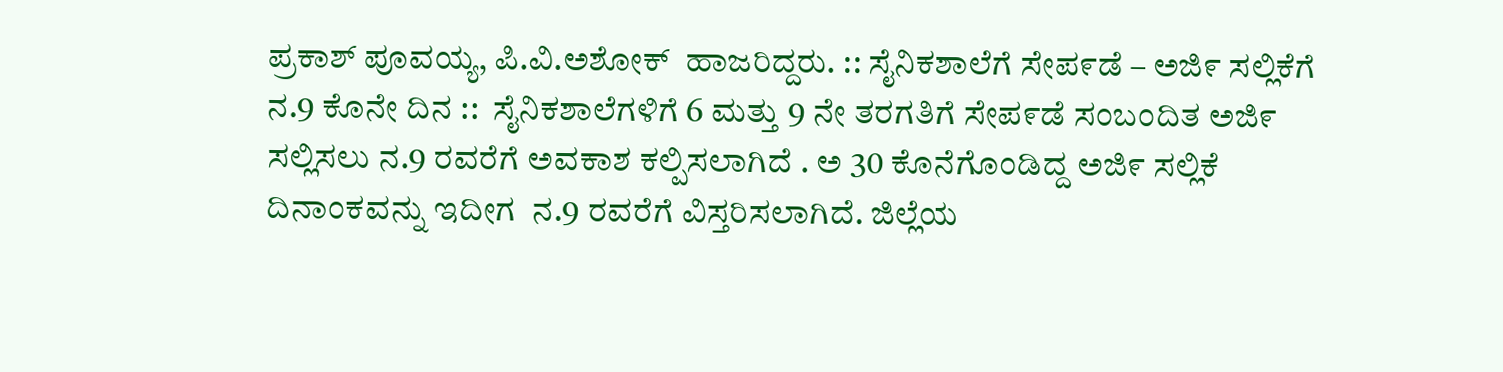ಪ್ರಕಾಶ್ ಪೂವಯ್ಯ, ಪಿ.ವಿ.ಅಶೋಕ್  ಹಾಜರಿದ್ದರು. :: ಸೈನಿಕಶಾಲೆಗೆ ಸೇಪ೯ಡೆ – ಅಜಿ೯ ಸಲ್ಲಿಕೆಗೆ ನ.9 ಕೊನೇ ದಿನ ::  ಸೈನಿಕಶಾಲೆಗಳಿಗೆ 6 ಮತ್ತು 9 ನೇ ತರಗತಿಗೆ ಸೇಪ೯ಡೆ ಸಂಬಂದಿತ ಅಜಿ೯ ಸಲ್ಲಿಸಲು ನ.9 ರವರೆಗೆ ಅವಕಾಶ ಕಲ್ಪಿಸಲಾಗಿದೆ . ಅ 30 ಕೊನೆಗೊಂಡಿದ್ದ ಅಜಿ೯ ಸಲ್ಲಿಕೆ  ದಿನಾಂಕವನ್ನು ಇದೀಗ  ನ.9 ರವರೆಗೆ ವಿಸ್ತರಿಸಲಾಗಿದೆ. ಜಿಲ್ಲೆಯ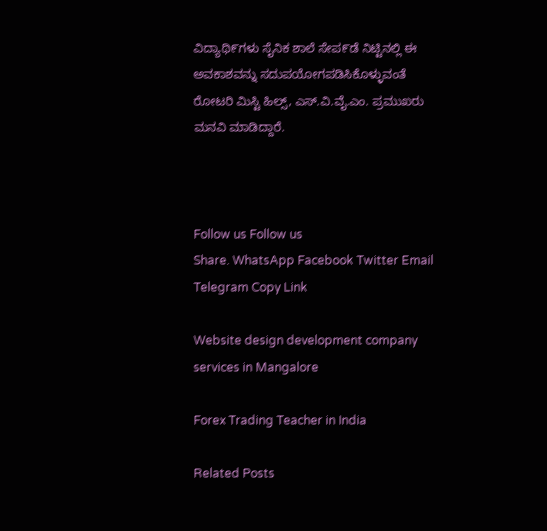ವಿದ್ಯಾಥಿ೯ಗಳು ಸೈನಿಕ ಶಾಲೆ ಸೇಪ೯ಡೆ ನಿಟ್ಟಿನಲ್ಲಿ ಈ ಅವಕಾಶವನ್ನು ಸದುಪಯೋಗಪಡಿಸಿಕೊಳ್ಳುವಂತೆ  ರೋಟರಿ ಮಿಸ್ಟಿ ಹಿಲ್ಸ್, ಎಸ್.ವಿ.ವೈ.ಎಂ. ಪ್ರಮುಖರು ಮನವಿ ಮಾಡಿದ್ದಾರೆ.



Follow us Follow us
Share. WhatsApp Facebook Twitter Email Telegram Copy Link

Website design development company services in Mangalore

Forex Trading Teacher in India

Related Posts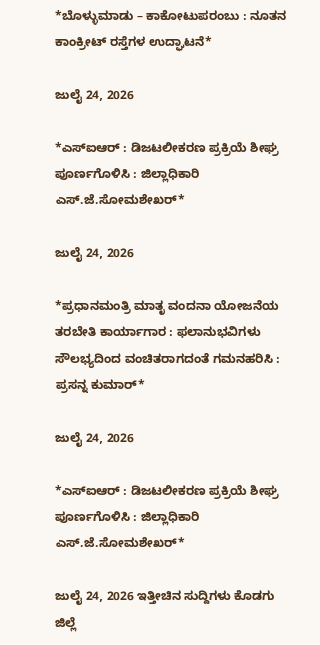*ಬೊಳ್ಳುಮಾಡು – ಕಾಕೋಟುಪರಂಬು : ನೂತನ ಕಾಂಕ್ರೀಟ್ ರಸ್ತೆಗಳ ಉದ್ಘಾಟನೆ*

ಜುಲೈ 24, 2026

*ಎಸ್‍ಐಆರ್ : ಡಿಜಟಲೀಕರಣ ಪ್ರಕ್ರಿಯೆ ಶೀಘ್ರ ಪೂರ್ಣಗೊಳಿಸಿ : ಜಿಲ್ಲಾಧಿಕಾರಿ ಎಸ್.ಜೆ.ಸೋಮಶೇಖರ್*

ಜುಲೈ 24, 2026

*ಪ್ರಧಾನಮಂತ್ರಿ ಮಾತೃ ವಂದನಾ ಯೋಜನೆಯ ತರಬೇತಿ ಕಾರ್ಯಾಗಾರ : ಫಲಾನುಭವಿಗಳು ಸೌಲಭ್ಯದಿಂದ ವಂಚಿತರಾಗದಂತೆ ಗಮನಹರಿಸಿ : ಪ್ರಸನ್ನ ಕುಮಾರ್*

ಜುಲೈ 24, 2026

*ಎಸ್‍ಐಆರ್ : ಡಿಜಟಲೀಕರಣ ಪ್ರಕ್ರಿಯೆ ಶೀಘ್ರ ಪೂರ್ಣಗೊಳಿಸಿ : ಜಿಲ್ಲಾಧಿಕಾರಿ ಎಸ್.ಜೆ.ಸೋಮಶೇಖರ್*

ಜುಲೈ 24, 2026 ಇತ್ತೀಚಿನ ಸುದ್ದಿಗಳು ಕೊಡಗು ಜಿಲ್ಲೆ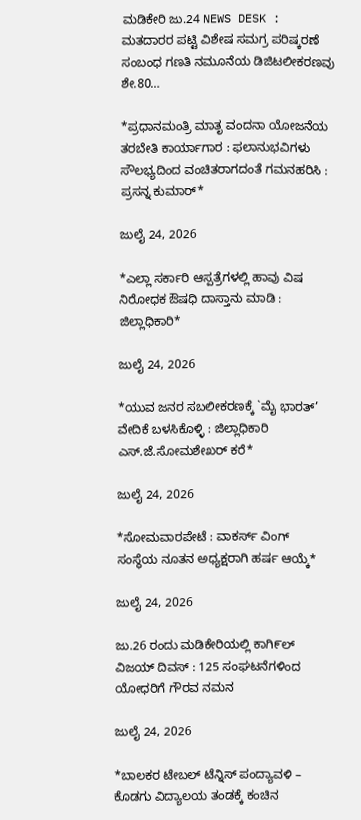ಮಡಿಕೇರಿ ಜು.24 NEWS DESK : ಮತದಾರರ ಪಟ್ಟಿ ವಿಶೇಷ ಸಮಗ್ರ ಪರಿಷ್ಕರಣೆ ಸಂಬಂಧ ಗಣತಿ ನಮೂನೆಯ ಡಿಜಿಟಲೀಕರಣವು ಶೇ.80…

*ಪ್ರಧಾನಮಂತ್ರಿ ಮಾತೃ ವಂದನಾ ಯೋಜನೆಯ ತರಬೇತಿ ಕಾರ್ಯಾಗಾರ : ಫಲಾನುಭವಿಗಳು ಸೌಲಭ್ಯದಿಂದ ವಂಚಿತರಾಗದಂತೆ ಗಮನಹರಿಸಿ : ಪ್ರಸನ್ನ ಕುಮಾರ್*

ಜುಲೈ 24, 2026

*ಎಲ್ಲಾ ಸರ್ಕಾರಿ ಆಸ್ಪತ್ರೆಗಳಲ್ಲಿ ಹಾವು ವಿಷ ನಿರೋಧಕ ಔಷಧಿ ದಾಸ್ತಾನು ಮಾಡಿ : ಜಿಲ್ಲಾಧಿಕಾರಿ*

ಜುಲೈ 24, 2026

*ಯುವ ಜನರ ಸಬಲೀಕರಣಕ್ಕೆ `ಮೈ ಭಾರತ್’ ವೇದಿಕೆ ಬಳಸಿಕೊಳ್ಳಿ : ಜಿಲ್ಲಾಧಿಕಾರಿ ಎಸ್.ಜೆ.ಸೋಮಶೇಖರ್ ಕರೆ*

ಜುಲೈ 24, 2026

*ಸೋಮವಾರಪೇಟೆ : ವಾಕರ್ಸ್ ವಿಂಗ್ ಸಂಸ್ಥೆಯ ನೂತನ ಅಧ್ಯಕ್ಷರಾಗಿ ಹರ್ಷ ಆಯ್ಕೆ*

ಜುಲೈ 24, 2026

ಜು.26 ರಂದು ಮಡಿಕೇರಿಯಲ್ಲಿ ಕಾಗಿ೯ಲ್ ವಿಜಯ್ ದಿವಸ್ : 125 ಸಂಘಟನೆಗಳಿಂದ ಯೋಧರಿಗೆ ಗೌರವ ನಮನ

ಜುಲೈ 24, 2026

*ಬಾಲಕರ ಟೇಬಲ್ ಟೆನ್ನಿಸ್ ಪಂದ್ಯಾವಳಿ – ಕೊಡಗು ವಿದ್ಯಾಲಯ ತಂಡಕ್ಕೆ ಕಂಚಿನ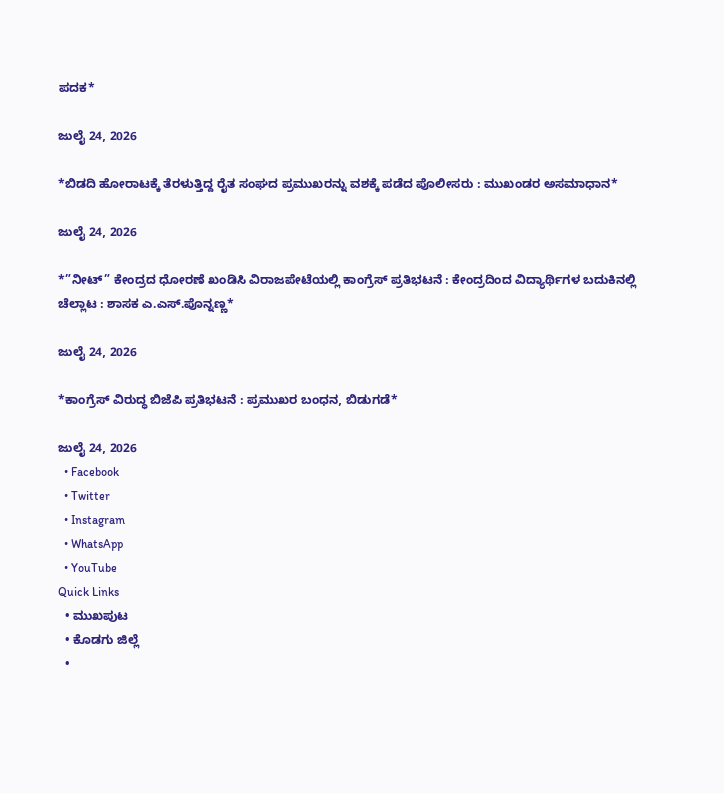ಪದಕ*

ಜುಲೈ 24, 2026

*ಬಿಡದಿ ಹೋರಾಟಕ್ಕೆ ತೆರಳುತ್ತಿದ್ದ ರೈತ ಸಂಘದ ಪ್ರಮುಖರನ್ನು ವಶಕ್ಕೆ ಪಡೆದ ಪೊಲೀಸರು : ಮುಖಂಡರ ಅಸಮಾಧಾನ*

ಜುಲೈ 24, 2026

*”ನೀಟ್” ಕೇಂದ್ರದ ಧೋರಣೆ ಖಂಡಿಸಿ ವಿರಾಜಪೇಟೆಯಲ್ಲಿ ಕಾಂಗ್ರೆಸ್ ಪ್ರತಿಭಟನೆ : ಕೇಂದ್ರದಿಂದ ವಿದ್ಯಾರ್ಥಿಗಳ ಬದುಕಿನಲ್ಲಿ ಚೆಲ್ಲಾಟ : ಶಾಸಕ ಎ.ಎಸ್.ಪೊನ್ನಣ್ಣ*

ಜುಲೈ 24, 2026

*ಕಾಂಗ್ರೆಸ್ ವಿರುದ್ಧ ಬಿಜೆಪಿ ಪ್ರತಿಭಟನೆ : ಪ್ರಮುಖರ ಬಂಧನ, ಬಿಡುಗಡೆ*

ಜುಲೈ 24, 2026
  • Facebook
  • Twitter
  • Instagram
  • WhatsApp
  • YouTube
Quick Links
  • ಮುಖಪುಟ
  • ಕೊಡಗು ಜಿಲ್ಲೆ
  •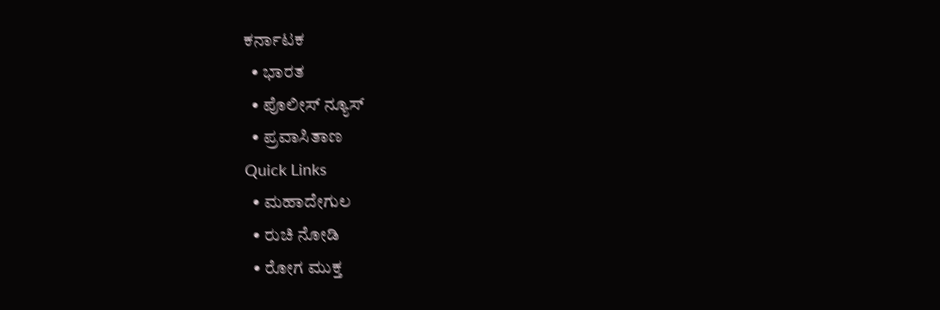ಕರ್ನಾಟಕ
  • ಭಾರತ
  • ಪೊಲೀಸ್ ನ್ಯೂಸ್
  • ಪ್ರವಾಸಿತಾಣ
Quick Links
  • ಮಹಾದೇಗುಲ
  • ರುಚಿ ನೋಡಿ
  • ರೋಗ ಮುಕ್ತ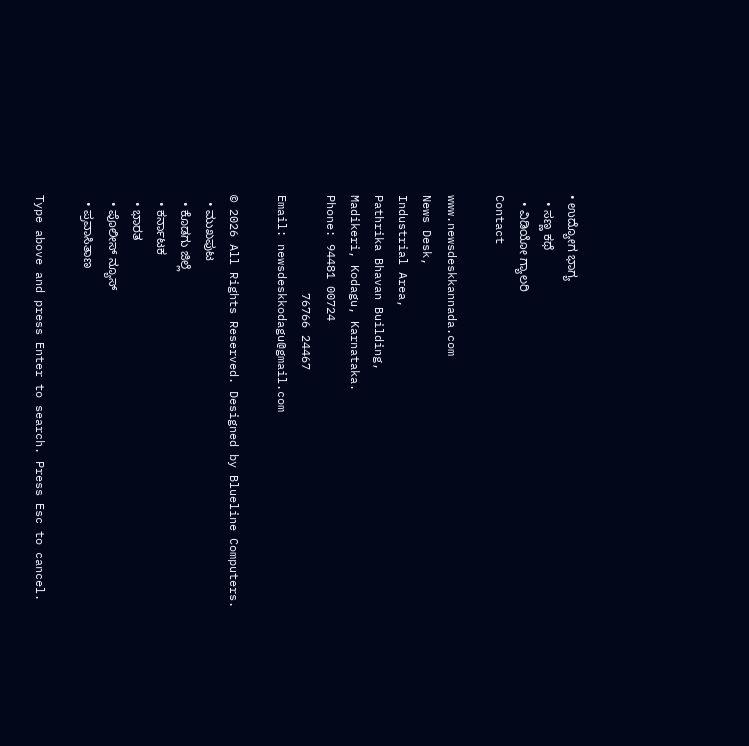• ಉದ್ಯೋಗ ಭಾಗ್ಯ
  • ಸಣ್ಣ ಕಥೆ
  • ವಿಡಿಯೋ ಗ್ಯಾಲರಿ
Contact

www.newsdeskkannada.com
News Desk,
Industrial Area,
Pathrika Bhavan Building,
Madikeri, Kodagu, Karnataka.
Phone: 94481 00724
              76766 24467
Email: newsdeskkodagu@gmail.com

© 2026 All Rights Reserved. Designed by Blueline Computers.
  • ಮುಖಪುಟ
  • ಕೊಡಗು ಜಿಲ್ಲೆ
  • ಕರ್ನಾಟಕ
  • ಭಾರತ
  • ಪೊಲೀಸ್ ನ್ಯೂಸ್
  • ಪ್ರವಾಸಿತಾಣ

Type above and press Enter to search. Press Esc to cancel.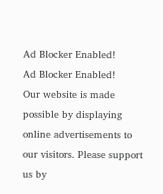Ad Blocker Enabled!
Ad Blocker Enabled!
Our website is made possible by displaying online advertisements to our visitors. Please support us by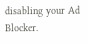disabling your Ad Blocker.